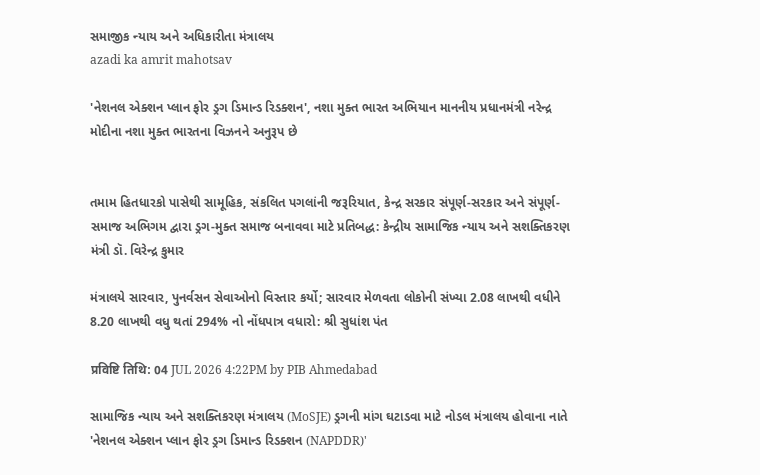સમાજીક ન્યાય અને અધિકારીતા મંત્રાલય
azadi ka amrit mahotsav

'નેશનલ એક્શન પ્લાન ફોર ડ્રગ ડિમાન્ડ રિડક્શન', નશા મુક્ત ભારત અભિયાન માનનીય પ્રધાનમંત્રી નરેન્દ્ર મોદીના નશા મુક્ત ભારતના વિઝનને અનુરૂપ છે


તમામ હિતધારકો પાસેથી સામૂહિક, સંકલિત પગલાંની જરૂરિયાત, કેન્દ્ર સરકાર સંપૂર્ણ-સરકાર અને સંપૂર્ણ-સમાજ અભિગમ દ્વારા ડ્રગ-મુક્ત સમાજ બનાવવા માટે પ્રતિબદ્ધ: કેન્દ્રીય સામાજિક ન્યાય અને સશક્તિકરણ મંત્રી ડૉ. વિરેન્દ્ર કુમાર

મંત્રાલયે સારવાર, પુનર્વસન સેવાઓનો વિસ્તાર કર્યો; સારવાર મેળવતા લોકોની સંખ્યા 2.08 લાખથી વધીને 8.20 લાખથી વધુ થતાં 294% નો નોંધપાત્ર વધારો: શ્રી સુધાંશ પંત

प्रविष्टि तिथि: 04 JUL 2026 4:22PM by PIB Ahmedabad

સામાજિક ન્યાય અને સશક્તિકરણ મંત્રાલય (MoSJE) ડ્રગની માંગ ઘટાડવા માટે નોડલ મંત્રાલય હોવાના નાતે 'નેશનલ એક્શન પ્લાન ફોર ડ્રગ ડિમાન્ડ રિડક્શન (NAPDDR)'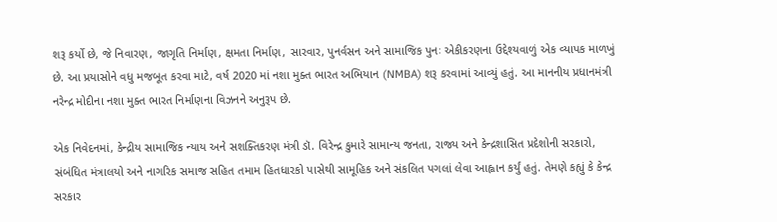શરૂ કર્યો છે, જે નિવારણ, જાગૃતિ નિર્માણ, ક્ષમતા નિર્માણ, સારવાર, પુનર્વસન અને સામાજિક પુનઃ એકીકરણના ઉદ્દેશ્યવાળું એક વ્યાપક માળખું છે. આ પ્રયાસોને વધુ મજબૂત કરવા માટે, વર્ષ 2020 માં નશા મુક્ત ભારત અભિયાન (NMBA) શરૂ કરવામાં આવ્યું હતું. આ માનનીય પ્રધાનમંત્રી નરેન્દ્ર મોદીના નશા મુક્ત ભારત નિર્માણના વિઝનને અનુરૂપ છે.

એક નિવેદનમાં, કેન્દ્રીય સામાજિક ન્યાય અને સશક્તિકરણ મંત્રી ડૉ. વિરેન્દ્ર કુમારે સામાન્ય જનતા, રાજ્ય અને કેન્દ્રશાસિત પ્રદેશોની સરકારો, સંબંધિત મંત્રાલયો અને નાગરિક સમાજ સહિત તમામ હિતધારકો પાસેથી સામૂહિક અને સંકલિત પગલાં લેવા આહ્વાન કર્યું હતું. તેમણે કહ્યું કે કેન્દ્ર સરકાર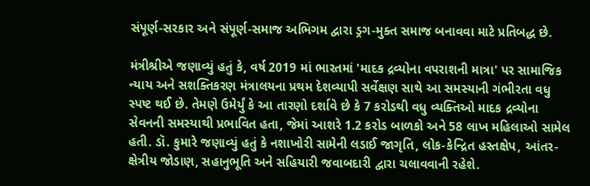સંપૂર્ણ-સરકાર અને સંપૂર્ણ-સમાજ અભિગમ દ્વારા ડ્રગ-મુક્ત સમાજ બનાવવા માટે પ્રતિબદ્ધ છે.

મંત્રીશ્રીએ જણાવ્યું હતું કે, વર્ષ 2019 માં ભારતમાં 'માદક દ્રવ્યોના વપરાશની માત્રા' પર સામાજિક ન્યાય અને સશક્તિકરણ મંત્રાલયના પ્રથમ દેશવ્યાપી સર્વેક્ષણ સાથે આ સમસ્યાની ગંભીરતા વધુ સ્પષ્ટ થઈ છે. તેમણે ઉમેર્યું કે આ તારણો દર્શાવે છે કે 7 કરોડથી વધુ વ્યક્તિઓ માદક દ્રવ્યોના સેવનની સમસ્યાથી પ્રભાવિત હતા, જેમાં આશરે 1.2 કરોડ બાળકો અને 58 લાખ મહિલાઓ સામેલ હતી. ડૉ. કુમારે જણાવ્યું હતું કે નશાખોરી સામેની લડાઈ જાગૃતિ, લોક-કેન્દ્રિત હસ્તક્ષેપ, આંતર-ક્ષેત્રીય જોડાણ, સહાનુભૂતિ અને સહિયારી જવાબદારી દ્વારા ચલાવવાની રહેશે.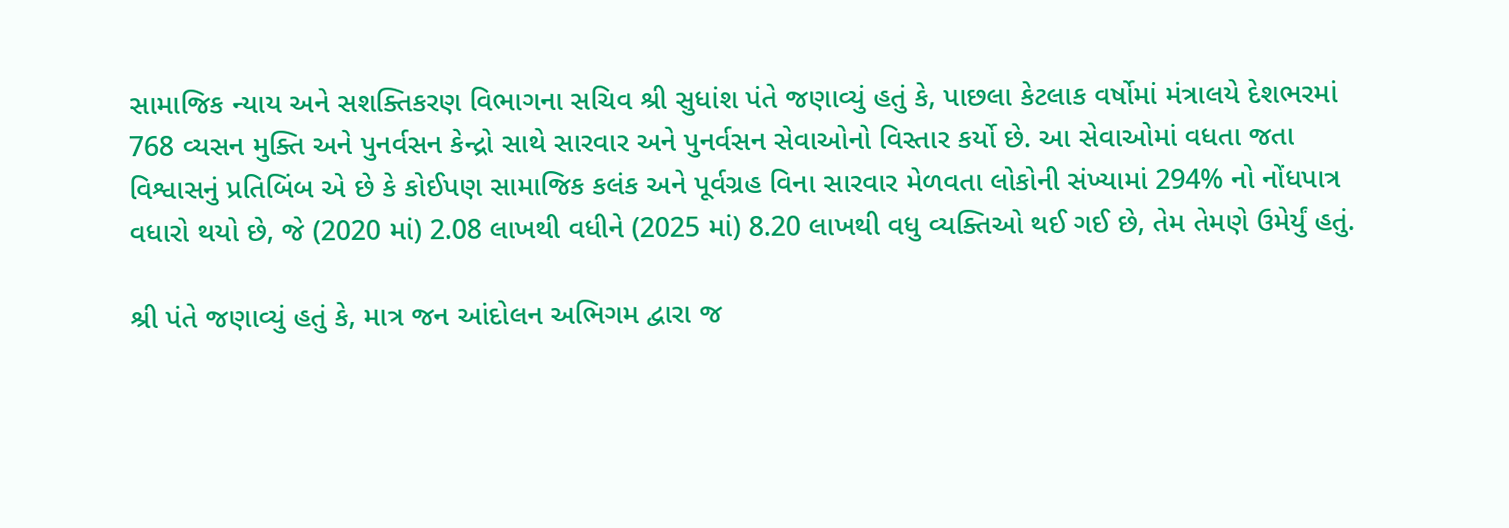સામાજિક ન્યાય અને સશક્તિકરણ વિભાગના સચિવ શ્રી સુધાંશ પંતે જણાવ્યું હતું કે, પાછલા કેટલાક વર્ષોમાં મંત્રાલયે દેશભરમાં 768 વ્યસન મુક્તિ અને પુનર્વસન કેન્દ્રો સાથે સારવાર અને પુનર્વસન સેવાઓનો વિસ્તાર કર્યો છે. આ સેવાઓમાં વધતા જતા વિશ્વાસનું પ્રતિબિંબ એ છે કે કોઈપણ સામાજિક કલંક અને પૂર્વગ્રહ વિના સારવાર મેળવતા લોકોની સંખ્યામાં 294% નો નોંધપાત્ર વધારો થયો છે, જે (2020 માં) 2.08 લાખથી વધીને (2025 માં) 8.20 લાખથી વધુ વ્યક્તિઓ થઈ ગઈ છે, તેમ તેમણે ઉમેર્યું હતું.

શ્રી પંતે જણાવ્યું હતું કે, માત્ર જન આંદોલન અભિગમ દ્વારા જ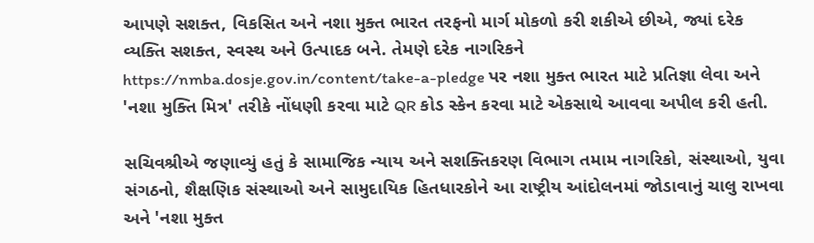આપણે સશક્ત, વિકસિત અને નશા મુક્ત ભારત તરફનો માર્ગ મોકળો કરી શકીએ છીએ, જ્યાં દરેક વ્યક્તિ સશક્ત, સ્વસ્થ અને ઉત્પાદક બને. તેમણે દરેક નાગરિકને https://nmba.dosje.gov.in/content/take-a-pledge પર નશા મુક્ત ભારત માટે પ્રતિજ્ઞા લેવા અને 'નશા મુક્તિ મિત્ર' તરીકે નોંધણી કરવા માટે QR કોડ સ્કેન કરવા માટે એકસાથે આવવા અપીલ કરી હતી.

સચિવશ્રીએ જણાવ્યું હતું કે સામાજિક ન્યાય અને સશક્તિકરણ વિભાગ તમામ નાગરિકો, સંસ્થાઓ, યુવા સંગઠનો, શૈક્ષણિક સંસ્થાઓ અને સામુદાયિક હિતધારકોને આ રાષ્ટ્રીય આંદોલનમાં જોડાવાનું ચાલુ રાખવા અને 'નશા મુક્ત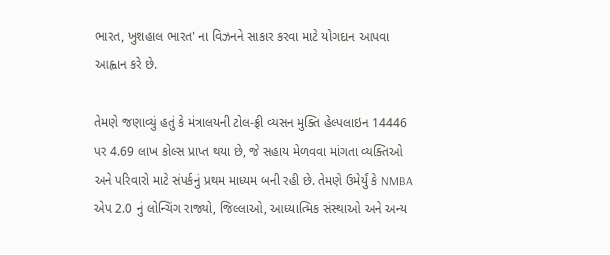ભારત, ખુશહાલ ભારત' ના વિઝનને સાકાર કરવા માટે યોગદાન આપવા આહ્વાન કરે છે.

તેમણે જણાવ્યું હતું કે મંત્રાલયની ટોલ-ફ્રી વ્યસન મુક્તિ હેલ્પલાઇન 14446 પર 4.69 લાખ કોલ્સ પ્રાપ્ત થયા છે, જે સહાય મેળવવા માંગતા વ્યક્તિઓ અને પરિવારો માટે સંપર્કનું પ્રથમ માધ્યમ બની રહી છે. તેમણે ઉમેર્યું કે NMBA એપ 2.0 નું લોન્ચિંગ રાજ્યો, જિલ્લાઓ, આધ્યાત્મિક સંસ્થાઓ અને અન્ય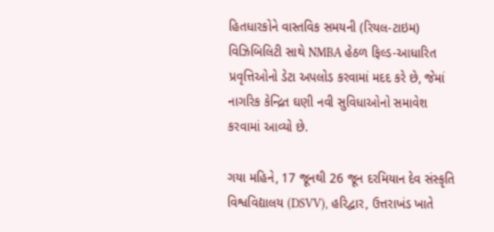હિતધારકોને વાસ્તવિક સમયની (રિયલ-ટાઇમ) વિઝિબિલિટી સાથે NMBA હેઠળ ફિલ્ડ-આધારિત પ્રવૃત્તિઓનો ડેટા અપલોડ કરવામાં મદદ કરે છે, જેમાં નાગરિક કેન્દ્રિત ઘણી નવી સુવિધાઓનો સમાવેશ કરવામાં આવ્યો છે.

ગયા મહિને, 17 જૂનથી 26 જૂન દરમિયાન દેવ સંસ્કૃતિ વિશ્વવિદ્યાલય (DSVV), હરિદ્વાર, ઉત્તરાખંડ ખાતે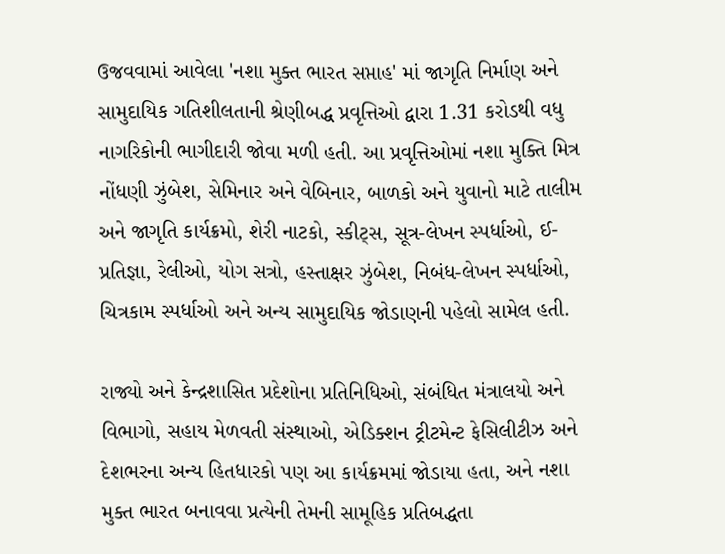ઉજવવામાં આવેલા 'નશા મુક્ત ભારત સપ્તાહ' માં જાગૃતિ નિર્માણ અને સામુદાયિક ગતિશીલતાની શ્રેણીબદ્ધ પ્રવૃત્તિઓ દ્વારા 1.31 કરોડથી વધુ નાગરિકોની ભાગીદારી જોવા મળી હતી. આ પ્રવૃત્તિઓમાં નશા મુક્તિ મિત્ર નોંધણી ઝુંબેશ, સેમિનાર અને વેબિનાર, બાળકો અને યુવાનો માટે તાલીમ અને જાગૃતિ કાર્યક્રમો, શેરી નાટકો, સ્કીટ્સ, સૂત્ર-લેખન સ્પર્ધાઓ, ઈ-પ્રતિજ્ઞા, રેલીઓ, યોગ સત્રો, હસ્તાક્ષર ઝુંબેશ, નિબંધ-લેખન સ્પર્ધાઓ, ચિત્રકામ સ્પર્ધાઓ અને અન્ય સામુદાયિક જોડાણની પહેલો સામેલ હતી.

રાજ્યો અને કેન્દ્રશાસિત પ્રદેશોના પ્રતિનિધિઓ, સંબંધિત મંત્રાલયો અને વિભાગો, સહાય મેળવતી સંસ્થાઓ, એડિક્શન ટ્રીટમેન્ટ ફેસિલીટીઝ અને દેશભરના અન્ય હિતધારકો પણ આ કાર્યક્રમમાં જોડાયા હતા, અને નશા મુક્ત ભારત બનાવવા પ્રત્યેની તેમની સામૂહિક પ્રતિબદ્ધતા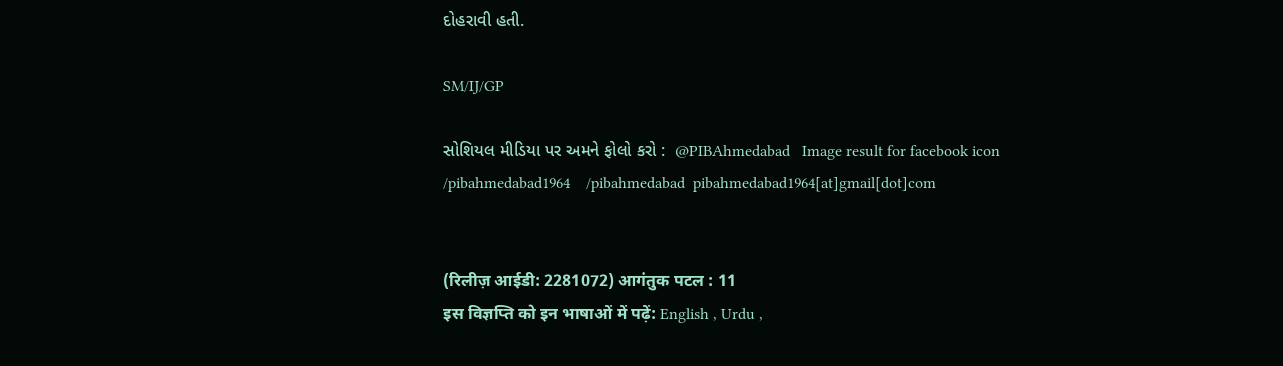દોહરાવી હતી.

SM/IJ/GP

સોશિયલ મીડિયા પર અમને ફોલો કરો :  @PIBAhmedabad   Image result for facebook icon /pibahmedabad1964    /pibahmedabad  pibahmedabad1964[at]gmail[dot]com


(रिलीज़ आईडी: 2281072) आगंतुक पटल : 11
इस विज्ञप्ति को इन भाषाओं में पढ़ें: English , Urdu ,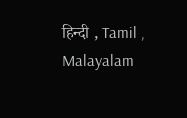हिन्दी , Tamil , Malayalam